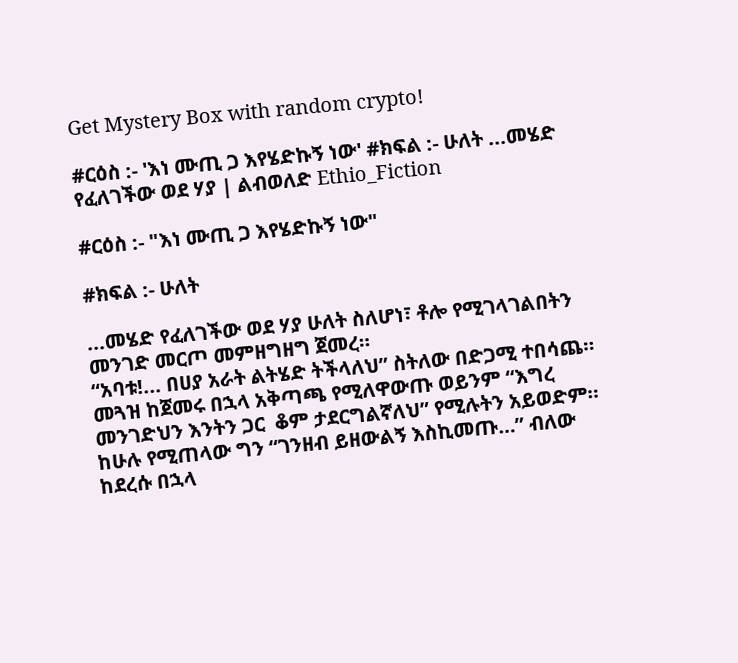Get Mystery Box with random crypto!

#ርዕስ :- 'እነ ሙጢ ጋ እየሄድኩኝ ነው' #ክፍል :- ሁለት ...መሄድ የፈለገችው ወደ ሃያ | ልብወለድ Ethio_Fiction

#ርዕስ :- "እነ ሙጢ ጋ እየሄድኩኝ ነው"

#ክፍል :- ሁለት

...መሄድ የፈለገችው ወደ ሃያ ሁለት ስለሆነ፣ ቶሎ የሚገላገልበትን  መንገድ መርጦ መምዘግዘግ ጀመረ።
“አባቱ!... በሀያ አራት ልትሄድ ትችላለህ” ስትለው በድጋሚ ተበሳጨ። መጓዝ ከጀመሩ በኋላ አቅጣጫ የሚለዋውጡ ወይንም “እግረ መንገድህን እንትን ጋር  ቆም ታደርግልኛለህ” የሚሉትን አይወድም። ከሁሉ የሚጠላው ግን “ገንዘብ ይዘውልኝ እስኪመጡ…” ብለው ከደረሱ በኋላ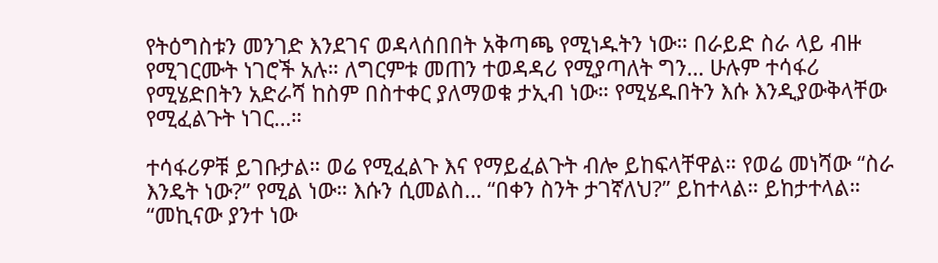የትዕግስቱን መንገድ እንደገና ወዳላሰበበት አቅጣጫ የሚነዱትን ነው። በራይድ ስራ ላይ ብዙ የሚገርሙት ነገሮች አሉ። ለግርምቱ መጠን ተወዳዳሪ የሚያጣለት ግን… ሁሉም ተሳፋሪ የሚሄድበትን አድራሻ ከስም በስተቀር ያለማወቁ ታኢብ ነው። የሚሄዱበትን እሱ እንዲያውቅላቸው የሚፈልጉት ነገር…።

ተሳፋሪዎቹ ይገቡታል። ወሬ የሚፈልጉ እና የማይፈልጉት ብሎ ይከፍላቸዋል። የወሬ መነሻው “ስራ እንዴት ነው?” የሚል ነው። እሱን ሲመልስ… “በቀን ስንት ታገኛለህ?” ይከተላል። ይከታተላል። “መኪናው ያንተ ነው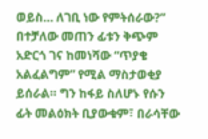ወይስ… ለገቢ ነው የምትሰራው?”
በተቻለው መጠን ፊቱን ቅጭም አድርጎ ገና ከመነሻው “ጥያቄ አልፈልግም” የሚል ማስታወቂያ ይሰራል። ግን ከፋይ ስለሆኑ የሱን ፊት መልዕክት ቢያውቁም፣ በራሳቸው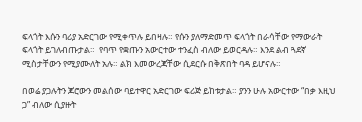ፍላጎት እሱን ባሪያ አድርገው የሚቀጥሉ ይበዛሉ። የሱን ያለማድመጥ ፍላጎት በራሳቸው የማውራት ፍላጎት ይገለብጡታል።  የባጥ የቋጡን አውርተው ተንፈስ ብለው ይወርዳሉ። እንደ ልብ ጓደኛ ሚስታቸውን የሚያሙለት አሉ። ልክ እመውረጃቸው ሲደርሱ በቅጽበት ባዳ ይሆናሉ።

በወሬ ያጋሉትን ጆሮውን መልሰው ባይተዋር አድርገው ፍሪጅ ይከቱታል። ያንን ሁሉ አውርተው “በቃ እዚህ ጋ” ብለው ሲያዙት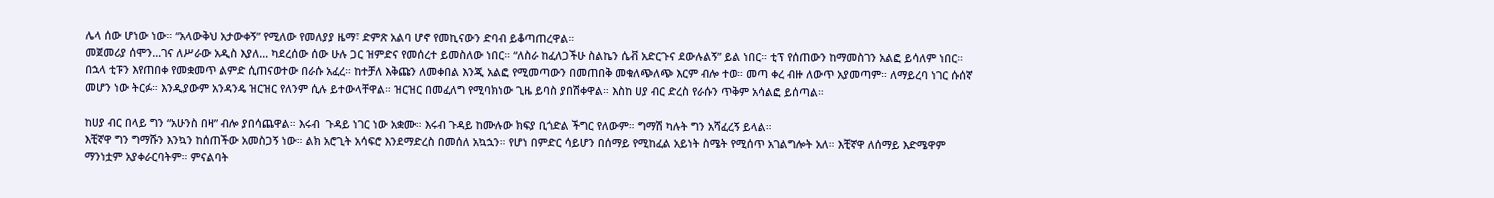ሌላ ሰው ሆነው ነው። “አላውቅህ አታውቀኝ” የሚለው የመለያያ ዜማ፣ ድምጽ አልባ ሆኖ የመኪናውን ድባብ ይቆጣጠረዋል።
መጀመሪያ ሰሞን…ገና ለሥራው አዲስ እያለ… ካደረሰው ሰው ሁሉ ጋር ዝምድና የመሰረተ ይመስለው ነበር። “ለስራ ከፈለጋችሁ ስልኬን ሴቭ አድርጉና ደውሉልኝ” ይል ነበር። ቲፕ የሰጠውን ከማመስገን አልፎ ይሳለም ነበር። በኋላ ቲፑን እየጠበቀ የመቋመጥ ልምድ ሲጠናወተው በራሱ አፈረ። ከተቻለ እቅጩን ለመቀበል እንጂ አልፎ የሚመጣውን በመጠበቅ መቁለጭለጭ እርም ብሎ ተወ። መጣ ቀረ ብዙ ለውጥ አያመጣም። ለማይረባ ነገር ሱሰኛ መሆን ነው ትርፉ። እንዲያውም አንዳንዴ ዝርዝር የለንም ሲሉ ይተውላቸዋል። ዝርዝር በመፈለግ የሚባክነው ጊዜ ይባስ ያበሽቀዋል። እስከ ሀያ ብር ድረስ የራሱን ጥቅም አሳልፎ ይሰጣል።

ከሀያ ብር በላይ ግን “አሁንስ በዛ” ብሎ ያበሳጨዋል። እሩብ  ጉዳይ ነገር ነው አቋሙ። እሩብ ጉዳይ ከሙሉው ክፍያ ቢጎድል ችግር የለውም። ግማሽ ካሉት ግን አሻፈረኝ ይላል።
እቺኛዋ ግን ግማሹን እንኳን ከሰጠችው አመስጋኝ ነው። ልክ አሮጊት አሳፍሮ እንደማድረስ በመሰለ አኳኋን። የሆነ በምድር ሳይሆን በሰማይ የሚከፈል አይነት ስሜት የሚሰጥ አገልግሎት አለ። እቺኛዋ ለሰማይ እድሜዋም ማንነቷም አያቀራርባትም። ምናልባት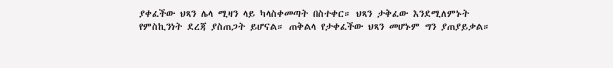ያቀፈችው ህጻን ሌላ ሚዛን ላይ ካላስቀመጣት በስተቀር። ህጻን ታቅፈው እንደሚለምኑት የምስኪንነት ደረጃ ያስጠጋት ይሆናል። ጠቅልላ የታቀፈችው ህጻን መሆኑም ግን ያጠያይቃል።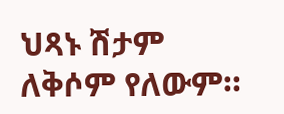ህጻኑ ሽታም ለቅሶም የለውም።